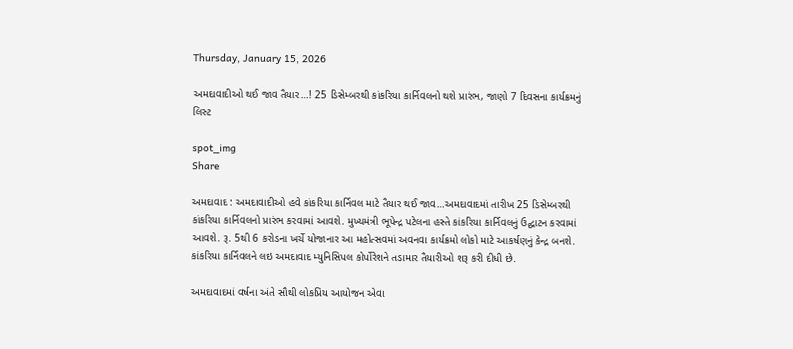Thursday, January 15, 2026

અમદાવાદીઓ થઈ જાવ તૈયાર…! 25 ડિસેમ્બરથી કાંકરિયા કાર્નિવલનો થશે પ્રારંભ, જાણો 7 દિવસના કાર્યક્રમનું લિસ્ટ

spot_img
Share

અમદાવાદ : અમદાવાદીઓ હવે કાંકરિયા કાર્નિવલ માટે તૈયાર થઈ જાવ…અમદાવાદમાં તારીખ 25 ડિસેમ્બરથી કાંકરિયા કાર્નિવલનો પ્રારંભ કરવામાં આવશે. મુખ્યમંત્રી ભૂપેન્દ્ર પટેલના હસ્તે કાંકરિયા કાર્નિવલનું ઉદ્ઘાટન કરવામાં આવશે. રૂ. 5થી 6 કરોડના ખર્ચે યોજાનાર આ મહોત્સવમાં અવનવા કાર્યક્રમો લોકો માટે આકર્ષણનું કેન્દ્ર બનશે. કાંકરિયા કાર્નિવલને લઇ અમદાવાદ મ્યુનિસિપલ કોર્પોરેશને તડામાર તૈયારીઓ શરૂ કરી દીધી છે.

અમદાવાદમાં વર્ષના અંતે સૌથી લોકપ્રિય આયોજન એવા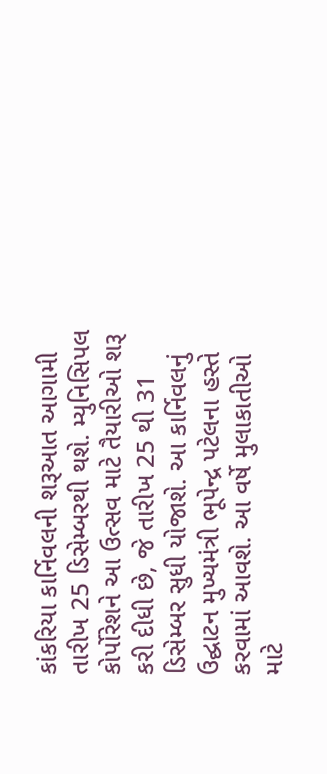કાંકરિયા કાર્નિવલની શરૂઆત આગામી તારીખ 25 ડિસેમ્બરથી થશે. મ્યુનિસિપલ કોર્પોરેશને આ ઉત્સવ માટે તૈયારીઓ શરૂ કરી દીધી છે, જે તારીખ 25 થી 31 ડિસેમ્બર સુધી યોજાશે. આ કાર્નિવલનું ઉદ્ઘાટન મુખ્યમંત્રી ભૂપેન્દ્ર પટેલના હસ્તે કરવામાં આવશે. આ વર્ષે મુલાકાતીઓ માટે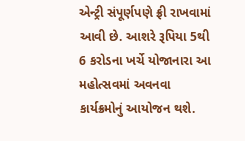એન્ટ્રી સંપૂર્ણપણે ફ્રી રાખવામાં આવી છે. આશરે રૂપિયા 5થી 6 કરોડના ખર્ચે યોજાનારા આ મહોત્સવમાં અવનવા કાર્યક્રમોનું આયોજન થશે.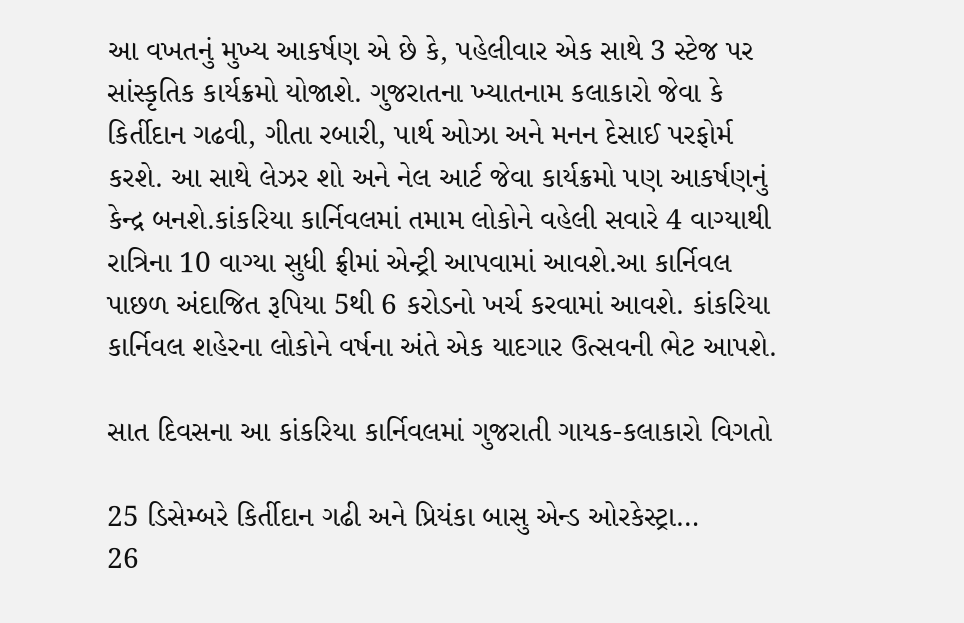આ વખતનું મુખ્ય આકર્ષણ એ છે કે, પહેલીવાર એક સાથે 3 સ્ટેજ પર સાંસ્કૃતિક કાર્યક્રમો યોજાશે. ગુજરાતના ખ્યાતનામ કલાકારો જેવા કે કિર્તીદાન ગઢવી, ગીતા રબારી, પાર્થ ઓઝા અને મનન દેસાઈ પરફોર્મ કરશે. આ સાથે લેઝર શો અને નેલ આર્ટ જેવા કાર્યક્રમો પણ આકર્ષણનું કેન્દ્ર બનશે.કાંકરિયા કાર્નિવલમાં તમામ લોકોને વહેલી સવારે 4 વાગ્યાથી રાત્રિના 10 વાગ્યા સુધી ફ્રીમાં એન્ટ્રી આપવામાં આવશે.આ કાર્નિવલ પાછળ અંદાજિત રૂપિયા 5થી 6 કરોડનો ખર્ચ કરવામાં આવશે. કાંકરિયા કાર્નિવલ શહેરના લોકોને વર્ષના અંતે એક યાદગાર ઉત્સવની ભેટ આપશે.

સાત દિવસના આ કાંકરિયા કાર્નિવલમાં ગુજરાતી ગાયક-કલાકારો વિગતો

25 ડિસેમ્બરે કિર્તીદાન ગઢી અને પ્રિયંકા બાસુ એન્ડ ઓરકેસ્ટ્રા…
26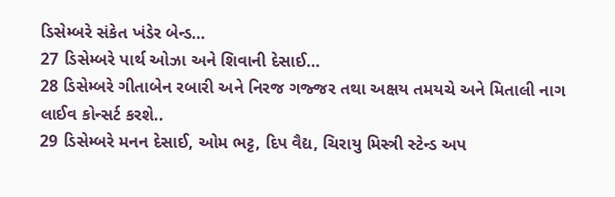ડિસેમ્બરે સંકેત ખંડેર બેન્ડ…
27 ડિસેમ્બરે પાર્થ ઓઝા અને શિવાની દેસાઈ…
28 ડિસેમ્બરે ગીતાબેન રબારી અને નિરજ ગજ્જર તથા અક્ષય તમયચે અને મિતાલી નાગ લાઈવ કોન્સર્ટ કરશે..
29 ડિસેમ્બરે મનન દેસાઈ, ઓમ ભટ્ટ, દિપ વૈદ્ય, ચિરાયુ મિસ્ત્રી સ્ટેન્ડ અપ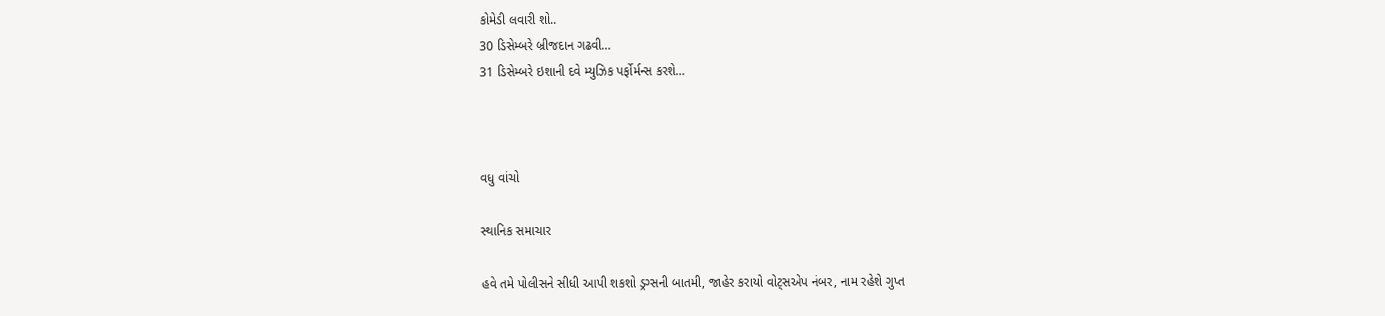કોમેડી લવારી શો..
30 ડિસેમ્બરે બ્રીજદાન ગઢવી…
31 ડિસેમ્બરે ઇશાની દવે મ્યુઝિક પર્ફોર્મન્સ કરશે…



વધુ વાંચો

સ્થાનિક સમાચાર

હવે તમે પોલીસને સીધી આપી શકશો ડ્રગ્સની બાતમી, જાહેર કરાયો વોટ્સએપ નંબર, નામ રહેશે ગુપ્ત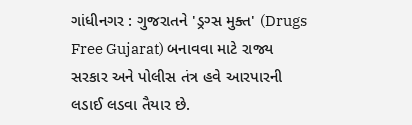ગાંધીનગર : ગુજરાતને 'ડ્રગ્સ મુક્ત' (Drugs Free Gujarat) બનાવવા માટે રાજ્ય સરકાર અને પોલીસ તંત્ર હવે આરપારની લડાઈ લડવા તૈયાર છે.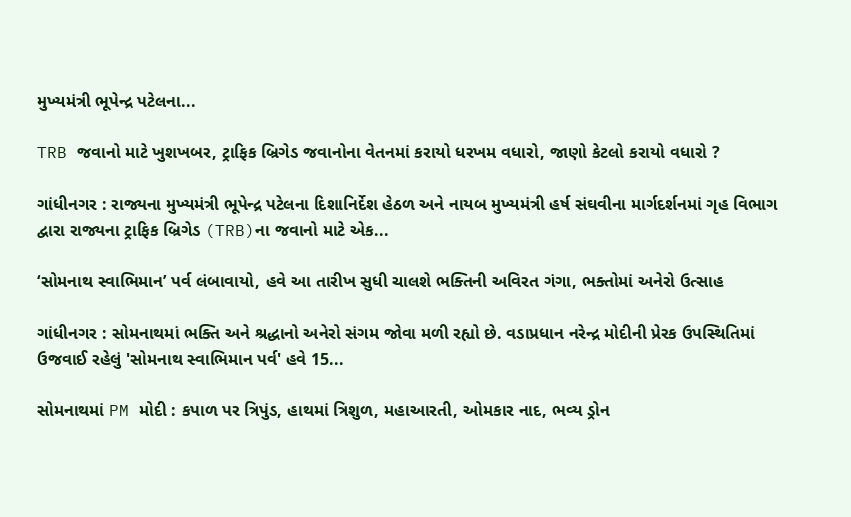મુખ્યમંત્રી ભૂપેન્દ્ર પટેલના...

TRB જવાનો માટે ખુશખબર, ટ્રાફિક બ્રિગેડ જવાનોના વેતનમાં કરાયો ધરખમ વધારો, જાણો કેટલો કરાયો વધારો ?

ગાંધીનગર : રાજ્યના મુખ્યમંત્રી ભૂપેન્દ્ર પટેલના દિશાનિર્દેશ હેઠળ અને નાયબ મુખ્યમંત્રી હર્ષ સંઘવીના માર્ગદર્શનમાં ગૃહ વિભાગ દ્વારા રાજ્યના ટ્રાફિક બ્રિગેડ (TRB)ના જવાનો માટે એક...

‘સોમનાથ સ્વાભિમાન’ પર્વ લંબાવાયો, હવે આ તારીખ સુધી ચાલશે ભક્તિની અવિરત ગંગા, ભક્તોમાં અનેરો ઉત્સાહ

ગાંધીનગર : સોમનાથમાં ભક્તિ અને શ્રદ્ધાનો અનેરો સંગમ જોવા મળી રહ્યો છે. વડાપ્રધાન નરેન્દ્ર મોદીની પ્રેરક ઉપસ્થિતિમાં ઉજવાઈ રહેલું 'સોમનાથ સ્વાભિમાન પર્વ' હવે 15...

સોમનાથમાં PM મોદી : કપાળ પર ત્રિપુંડ, હાથમાં ત્રિશુળ, મહાઆરતી, ઓમકાર નાદ, ભવ્ય ડ્રોન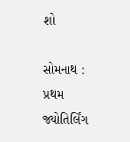શો

સોમનાથ : પ્રથમ જ્યોતિર્લિંગ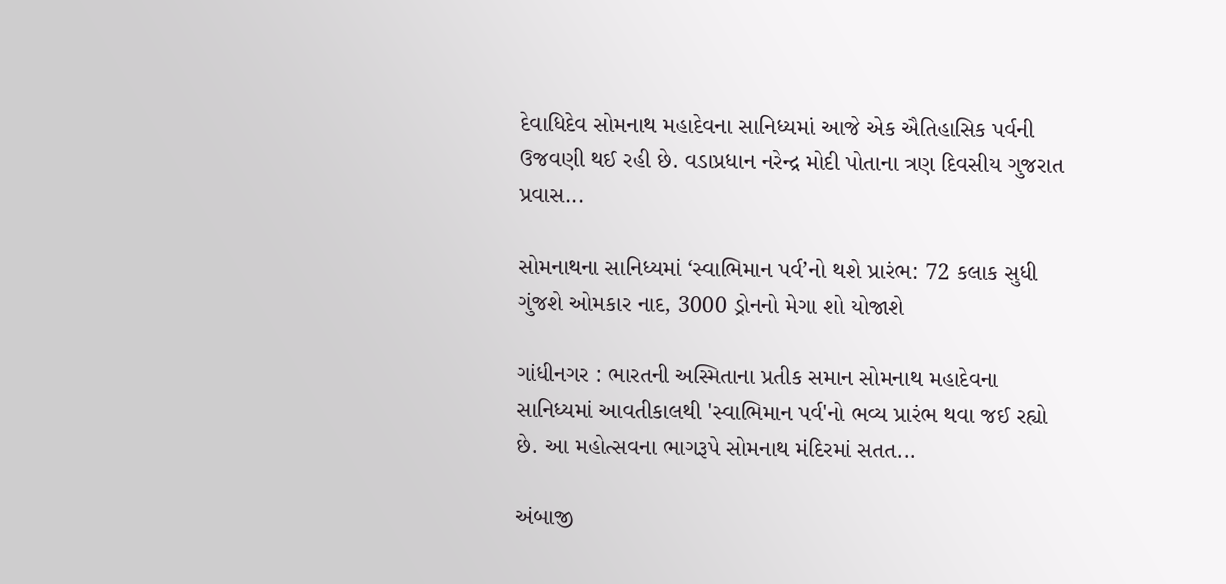દેવાધિદેવ સોમનાથ મહાદેવના સાનિધ્યમાં આજે એક ઐતિહાસિક પર્વની ઉજવણી થઈ રહી છે. વડાપ્રધાન નરેન્દ્ર મોદી પોતાના ત્રણ દિવસીય ગુજરાત પ્રવાસ...

સોમનાથના સાનિધ્યમાં ‘સ્વાભિમાન પર્વ’નો થશે પ્રારંભ: 72 કલાક સુધી ગુંજશે ઓમકાર નાદ, 3000 ડ્રોનનો મેગા શો યોજાશે

ગાંધીનગર : ભારતની અસ્મિતાના પ્રતીક સમાન સોમનાથ મહાદેવના સાનિધ્યમાં આવતીકાલથી 'સ્વાભિમાન પર્વ'નો ભવ્ય પ્રારંભ થવા જઈ રહ્યો છે. આ મહોત્સવના ભાગરૂપે સોમનાથ મંદિરમાં સતત...

અંબાજી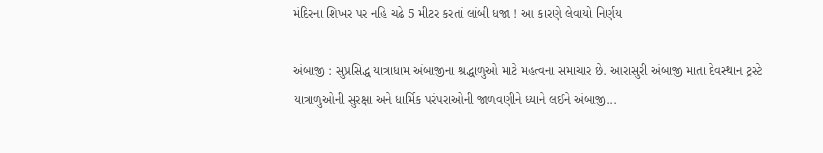મંદિરના શિખર પર નહિ ચઢે 5 મીટર કરતાં લાંબી ધજા ! આ કારણે લેવાયો નિર્ણય

અંબાજી : સુપ્રસિદ્ધ યાત્રાધામ અંબાજીના શ્રદ્ધાળુઓ માટે મહત્વના સમાચાર છે. આરાસુરી અંબાજી માતા દેવસ્થાન ટ્રસ્ટે યાત્રાળુઓની સુરક્ષા અને ધાર્મિક પરંપરાઓની જાળવણીને ધ્યાને લઈને અંબાજી...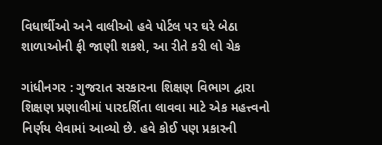વિધાર્થીઓ અને વાલીઓ હવે પોર્ટલ પર ઘરે બેઠા શાળાઓની ફી જાણી શકશે, આ રીતે કરી લો ચેક

ગાંધીનગર : ગુજરાત સરકારના શિક્ષણ વિભાગ દ્વારા શિક્ષણ પ્રણાલીમાં પારદર્શિતા લાવવા માટે એક મહત્ત્વનો નિર્ણય લેવામાં આવ્યો છે. હવે કોઈ પણ પ્રકારની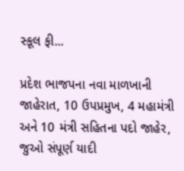સ્કૂલ ફી...

પ્રદેશ ભાજપના નવા માળખાની જાહેરાત, 10 ઉપપ્રમુખ, 4 મહામંત્રી અને 10 મંત્રી સહિતના પદો જાહેર, જુઓ સંપૂર્ણ યાદી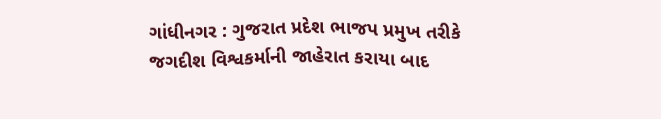ગાંધીનગર : ગુજરાત પ્રદેશ ભાજપ પ્રમુખ તરીકે જગદીશ વિશ્વકર્માની જાહેરાત કરાયા બાદ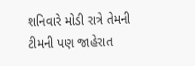શનિવારે મોડી રાત્રે તેમની ટીમની પણ જાહેરાત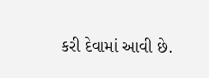કરી દેવામાં આવી છે.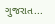ગુજરાત...